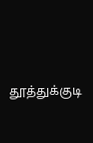தூத்துக்குடி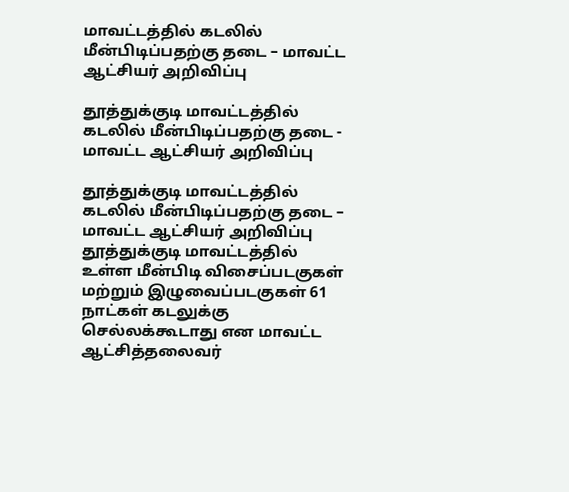மாவட்டத்தில் கடலில் மீன்பிடிப்பதற்கு தடை – மாவட்ட ஆட்சியர் அறிவிப்பு

தூத்துக்குடி மாவட்டத்தில் கடலில் மீன்பிடிப்பதற்கு தடை - மாவட்ட ஆட்சியர் அறிவிப்பு

தூத்துக்குடி மாவட்டத்தில் கடலில் மீன்பிடிப்பதற்கு தடை – மாவட்ட ஆட்சியர் அறிவிப்பு   தூத்துக்குடி மாவட்டத்தில் உள்ள மீன்பிடி விசைப்படகுகள் மற்றும் இழுவைப்படகுகள் 61 நாட்கள் கடலுக்கு செல்லக்கூடாது என மாவட்ட ஆட்சித்தலைவர்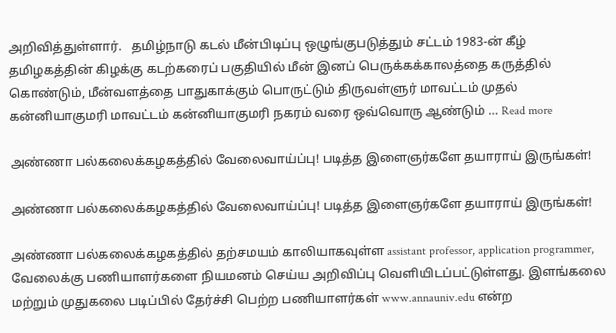அறிவித்துள்ளார்.   தமிழ்நாடு கடல் மீன்பிடிப்பு ஒழுங்குபடுத்தும் சட்டம் 1983-ன் கீழ் தமிழகத்தின் கிழக்கு கடற்கரைப் பகுதியில் மீன் இனப் பெருக்கக்காலத்தை கருத்தில் கொண்டும், மீன்வளத்தை பாதுகாக்கும் பொருட்டும் திருவள்ளுர் மாவட்டம் முதல் கன்னியாகுமரி மாவட்டம் கன்னியாகுமரி நகரம் வரை ஒவ்வொரு ஆண்டும் … Read more

அண்ணா பல்கலைக்கழகத்தில் வேலைவாய்ப்பு! படித்த இளைஞர்களே தயாராய் இருங்கள்!

அண்ணா பல்கலைக்கழகத்தில் வேலைவாய்ப்பு! படித்த இளைஞர்களே தயாராய் இருங்கள்!

அண்ணா பல்கலைக்கழகத்தில் தற்சமயம் காலியாகவுள்ள assistant professor, application programmer, வேலைக்கு பணியாளர்களை நியமனம் செய்ய அறிவிப்பு வெளியிடப்பட்டுள்ளது. இளங்கலை மற்றும் முதுகலை படிப்பில் தேர்ச்சி பெற்ற பணியாளர்கள் www.annauniv.edu என்ற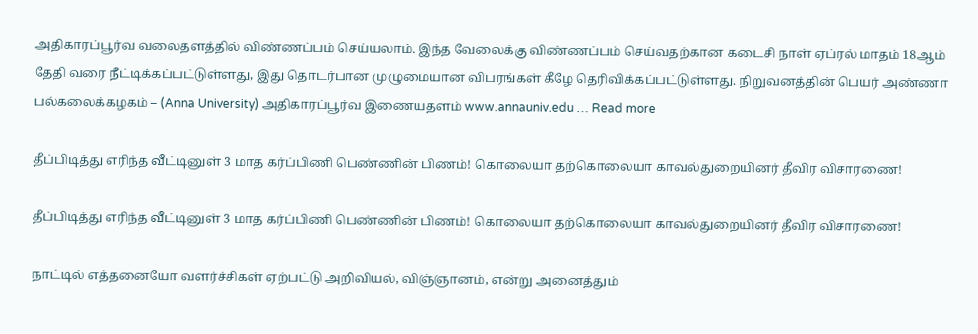அதிகாரப்பூர்வ வலைதளத்தில் விண்ணப்பம் செய்யலாம். இந்த வேலைக்கு விண்ணப்பம் செய்வதற்கான கடைசி நாள் ஏப்ரல் மாதம் 18ஆம் தேதி வரை நீட்டிக்கப்பட்டுள்ளது, இது தொடர்பான முழுமையான விபரங்கள் கீழே தெரிவிக்கப்பட்டுள்ளது. நிறுவனத்தின் பெயர் அண்ணா பல்கலைக்கழகம் – (Anna University) அதிகாரப்பூர்வ இணையதளம் www.annauniv.edu … Read more

தீப்பிடித்து எரிந்த வீட்டினுள் 3 மாத கர்ப்பிணி பெண்ணின் பிணம்! கொலையா தற்கொலையா காவல்துறையினர் தீவிர விசாரணை!

தீப்பிடித்து எரிந்த வீட்டினுள் 3 மாத கர்ப்பிணி பெண்ணின் பிணம்! கொலையா தற்கொலையா காவல்துறையினர் தீவிர விசாரணை!

நாட்டில் எத்தனையோ வளர்ச்சிகள் ஏற்பட்டு அறிவியல், விஞ்ஞானம், என்று அனைத்தும்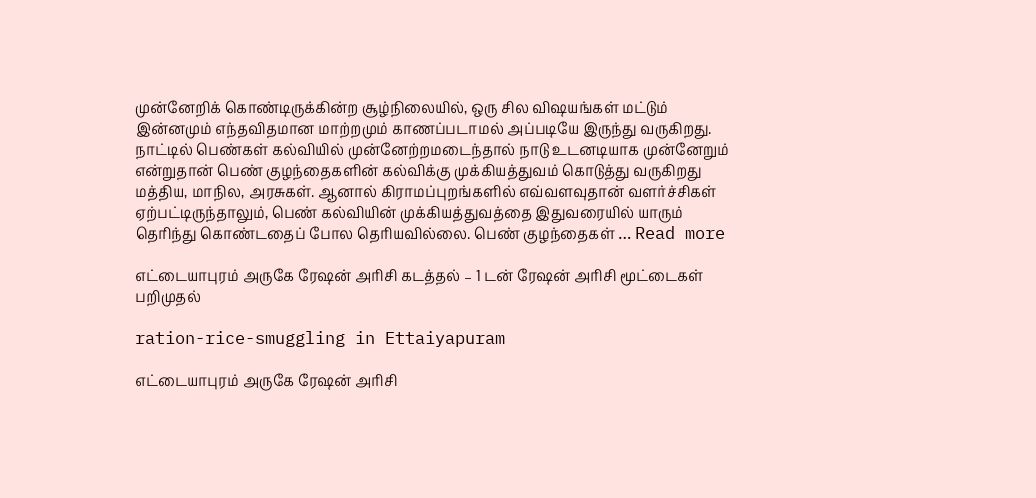முன்னேறிக் கொண்டிருக்கின்ற சூழ்நிலையில், ஒரு சில விஷயங்கள் மட்டும் இன்னமும் எந்தவிதமான மாற்றமும் காணப்படாமல் அப்படியே இருந்து வருகிறது. நாட்டில் பெண்கள் கல்வியில் முன்னேற்றமடைந்தால் நாடு உடனடியாக முன்னேறும் என்றுதான் பெண் குழந்தைகளின் கல்விக்கு முக்கியத்துவம் கொடுத்து வருகிறது மத்திய, மாநில, அரசுகள். ஆனால் கிராமப்புறங்களில் எவ்வளவுதான் வளர்ச்சிகள் ஏற்பட்டிருந்தாலும், பெண் கல்வியின் முக்கியத்துவத்தை இதுவரையில் யாரும் தெரிந்து கொண்டதைப் போல தெரியவில்லை. பெண் குழந்தைகள் … Read more

எட்டையாபுரம் அருகே ரேஷன் அரிசி கடத்தல் – 1 டன் ரேஷன் அரிசி மூட்டைகள் பறிமுதல்

ration-rice-smuggling in Ettaiyapuram

எட்டையாபுரம் அருகே ரேஷன் அரிசி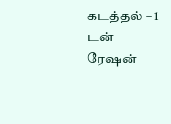கடத்தல் – 1 டன் ரேஷன்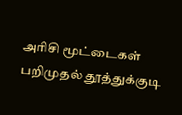அரிசி மூட்டைகள் பறிமுதல் தூத்துக்குடி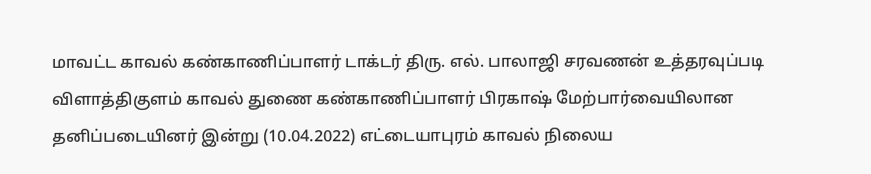மாவட்ட காவல் கண்காணிப்பாளர் டாக்டர் திரு. எல். பாலாஜி சரவணன் உத்தரவுப்படி விளாத்திகுளம் காவல் துணை கண்காணிப்பாளர் பிரகாஷ் மேற்பார்வையிலான தனிப்படையினர் இன்று (10.04.2022) எட்டையாபுரம் காவல் நிலைய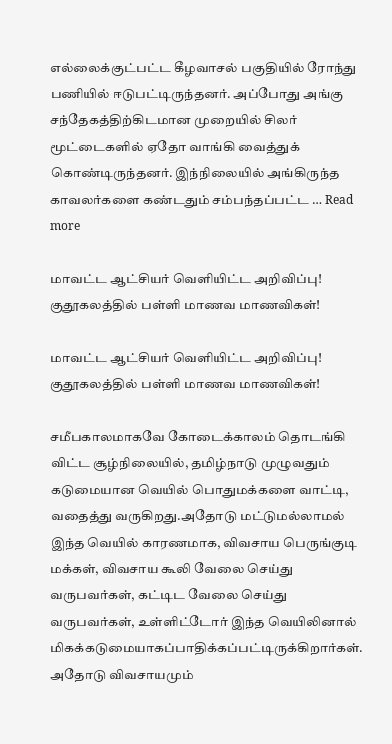எல்லைக்குட்பட்ட கீழவாசல் பகுதியில் ரோந்து பணியில் ஈடுபட்டிருந்தனர். அப்போது அங்கு சந்தேகத்திற்கிடமான முறையில் சிலர் மூட்டைகளில் ஏதோ வாங்கி வைத்துக் கொண்டிருந்தனர். இந்நிலையில் அங்கிருந்த காவலர்களை கண்டதும் சம்பந்தப்பட்ட … Read more

மாவட்ட ஆட்சியர் வெளியிட்ட அறிவிப்பு! குதூகலத்தில் பள்ளி மாணவ மாணவிகள்!

மாவட்ட ஆட்சியர் வெளியிட்ட அறிவிப்பு! குதூகலத்தில் பள்ளி மாணவ மாணவிகள்!

சமீபகாலமாகவே கோடைக்காலம் தொடங்கி விட்ட சூழ்நிலையில், தமிழ்நாடு முழுவதும் கடுமையான வெயில் பொதுமக்களை வாட்டி, வதைத்து வருகிறது.அதோடு மட்டுமல்லாமல் இந்த வெயில் காரணமாக, விவசாய பெருங்குடி மக்கள், விவசாய கூலி வேலை செய்து வருபவர்கள், கட்டிட வேலை செய்து வருபவர்கள், உள்ளிட்டோர் இந்த வெயிலினால் மிகக்கடுமையாகப்பாதிக்கப்பட்டிருக்கிறார்கள். அதோடு விவசாயமும்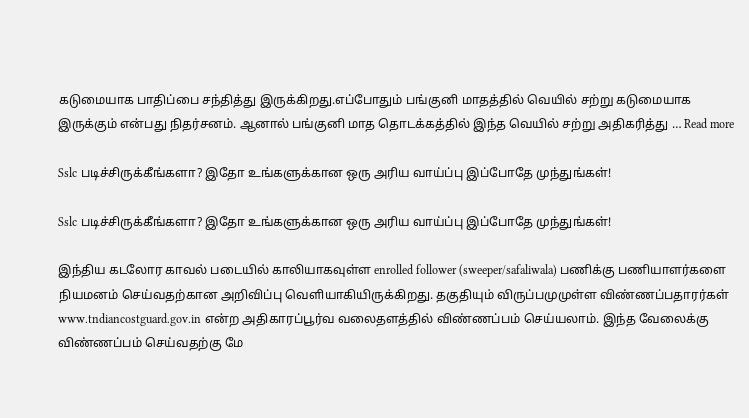கடுமையாக பாதிப்பை சந்தித்து இருக்கிறது.எப்போதும் பங்குனி மாதத்தில் வெயில் சற்று கடுமையாக இருக்கும் என்பது நிதர்சனம். ஆனால் பங்குனி மாத தொடக்கத்தில் இந்த வெயில் சற்று அதிகரித்து … Read more

Sslc படிச்சிருக்கீங்களா? இதோ உங்களுக்கான ஒரு அரிய வாய்ப்பு இப்போதே முந்துங்கள்!

Sslc படிச்சிருக்கீங்களா? இதோ உங்களுக்கான ஒரு அரிய வாய்ப்பு இப்போதே முந்துங்கள்!

இந்திய கடலோர காவல் படையில் காலியாகவுள்ள enrolled follower (sweeper/safaliwala) பணிக்கு பணியாளர்களை நியமனம் செய்வதற்கான அறிவிப்பு வெளியாகியிருக்கிறது. தகுதியும் விருப்பமுமுள்ள விண்ணப்பதாரர்கள் www.tndiancostguard.gov.in என்ற அதிகாரப்பூர்வ வலைதளத்தில் விண்ணப்பம் செய்யலாம். இந்த வேலைக்கு விண்ணப்பம் செய்வதற்கு மே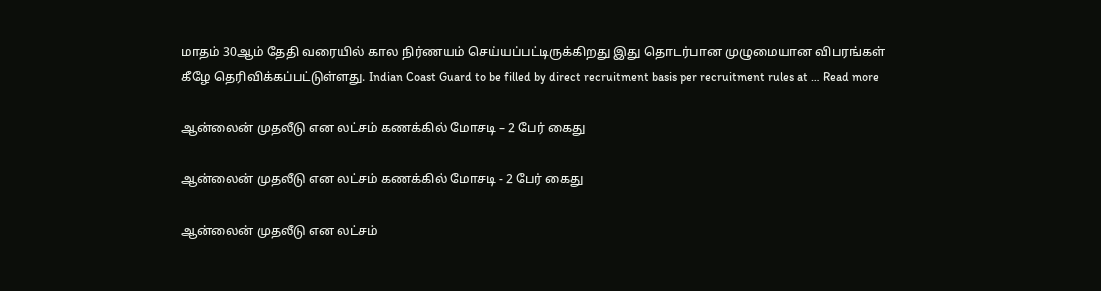மாதம் 30ஆம் தேதி வரையில் கால நிர்ணயம் செய்யப்பட்டிருக்கிறது இது தொடர்பான முழுமையான விபரங்கள் கீழே தெரிவிக்கப்பட்டுள்ளது. Indian Coast Guard to be filled by direct recruitment basis per recruitment rules at … Read more

ஆன்லைன் முதலீடு என லட்சம் கணக்கில் மோசடி – 2 பேர் கைது

ஆன்லைன் முதலீடு என லட்சம் கணக்கில் மோசடி - 2 பேர் கைது

ஆன்லைன் முதலீடு என லட்சம்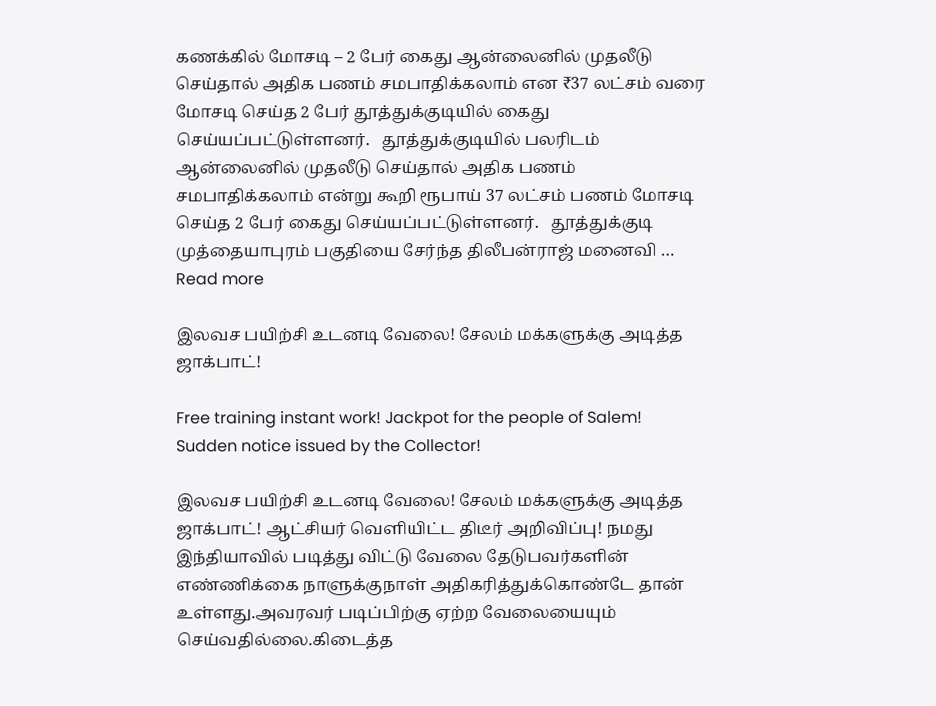கணக்கில் மோசடி – 2 பேர் கைது ஆன்லைனில் முதலீடு செய்தால் அதிக பணம் சமபாதிக்கலாம் என ₹37 லட்சம் வரை மோசடி செய்த 2 பேர் தூத்துக்குடியில் கைது செய்யப்பட்டுள்ளனர்.   தூத்துக்குடியில் பலரிடம் ஆன்லைனில் முதலீடு செய்தால் அதிக பணம் சமபாதிக்கலாம் என்று கூறி ரூபாய் 37 லட்சம் பணம் மோசடி செய்த 2 பேர் கைது செய்யப்பட்டுள்ளனர்.   தூத்துக்குடி முத்தையாபுரம் பகுதியை சேர்ந்த திலீபன்ராஜ் மனைவி … Read more

இலவச பயிற்சி உடனடி வேலை! சேலம் மக்களுக்கு அடித்த ஜாக்பாட்!

Free training instant work! Jackpot for the people of Salem! Sudden notice issued by the Collector!

இலவச பயிற்சி உடனடி வேலை! சேலம் மக்களுக்கு அடித்த ஜாக்பாட்! ஆட்சியர் வெளியிட்ட திடீர் அறிவிப்பு! நமது இந்தியாவில் படித்து விட்டு வேலை தேடுபவர்களின் எண்ணிக்கை நாளுக்குநாள் அதிகரித்துக்கொண்டே தான் உள்ளது.அவரவர் படிப்பிற்கு ஏற்ற வேலையையும் செய்வதில்லை.கிடைத்த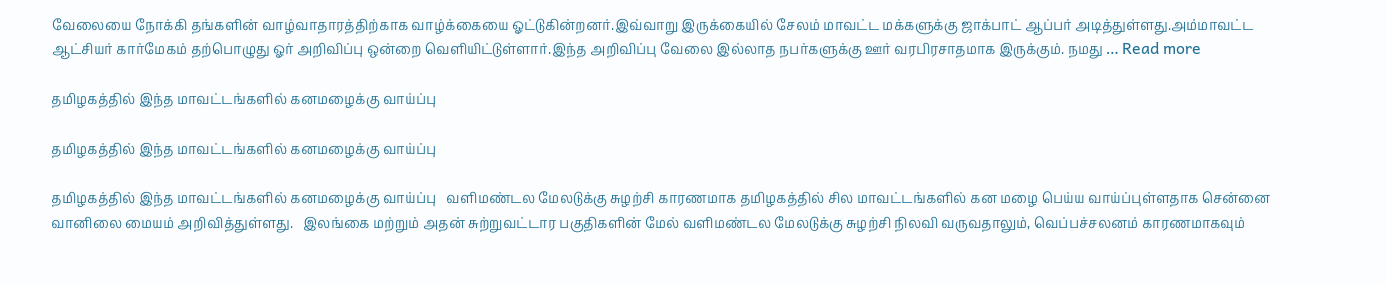வேலையை நோக்கி தங்களின் வாழ்வாதாரத்திற்காக வாழ்க்கையை ஓட்டுகின்றனர்.இவ்வாறு இருக்கையில் சேலம் மாவட்ட மக்களுக்கு ஜாக்பாட் ஆப்பர் அடித்துள்ளது.அம்மாவட்ட ஆட்சியர் கார்மேகம் தற்பொழுது ஓர் அறிவிப்பு ஒன்றை வெளியிட்டுள்ளார்.இந்த அறிவிப்பு வேலை இல்லாத நபர்களுக்கு ஊர் வரபிரசாதமாக இருக்கும். நமது … Read more

தமிழகத்தில் இந்த மாவட்டங்களில் கனமழைக்கு வாய்ப்பு

தமிழகத்தில் இந்த மாவட்டங்களில் கனமழைக்கு வாய்ப்பு

தமிழகத்தில் இந்த மாவட்டங்களில் கனமழைக்கு வாய்ப்பு   வளிமண்டல மேலடுக்கு சுழற்சி காரணமாக தமிழகத்தில் சில மாவட்டங்களில் கன மழை பெய்ய வாய்ப்புள்ளதாக சென்னை வானிலை மையம் அறிவித்துள்ளது.   இலங்கை மற்றும் அதன் சுற்றுவட்டார பகுதிகளின் மேல் வளிமண்டல மேலடுக்கு சுழற்சி நிலவி வருவதாலும், வெப்பச்சலனம் காரணமாகவும்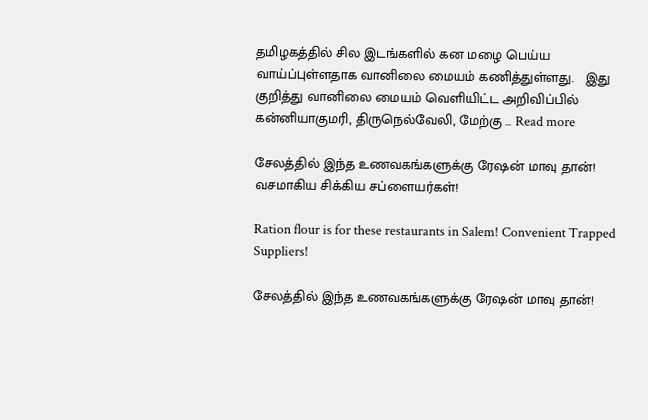தமிழகத்தில் சில இடங்களில் கன மழை பெய்ய வாய்ப்புள்ளதாக வானிலை மையம் கணித்துள்ளது.   இது குறித்து வானிலை மையம் வெளியிட்ட அறிவிப்பில் கன்னியாகுமரி, திருநெல்வேலி, மேற்கு … Read more

சேலத்தில் இந்த உணவகங்களுக்கு ரேஷன் மாவு தான்! வசமாகிய சிக்கிய சப்ளையர்கள்!

Ration flour is for these restaurants in Salem! Convenient Trapped Suppliers!

சேலத்தில் இந்த உணவகங்களுக்கு ரேஷன் மாவு தான்!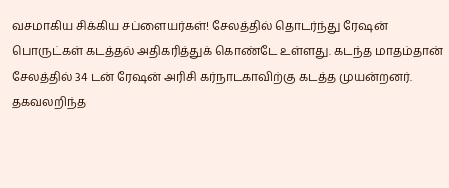வசமாகிய சிக்கிய சப்ளையர்கள்! சேலத்தில் தொடர்ந்து ரேஷன் பொருட்கள் கடத்தல் அதிகரித்துக் கொண்டே உள்ளது. கடந்த மாதம்தான் சேலத்தில் 34 டன் ரேஷன் அரிசி கர்நாடகாவிற்கு கடத்த முயன்றனர். தகவலறிந்த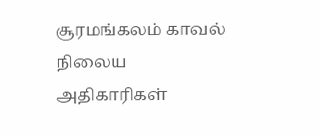சூரமங்கலம் காவல் நிலைய அதிகாரிகள்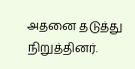அதனை தடுத்து நிறுத்தினர்.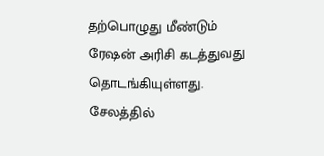தற்பொழுது மீண்டும் ரேஷன் அரிசி கடத்துவது தொடங்கியுள்ளது. சேலத்தில்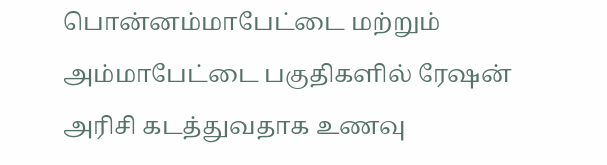பொன்னம்மாபேட்டை மற்றும் அம்மாபேட்டை பகுதிகளில் ரேஷன் அரிசி கடத்துவதாக உணவு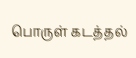பொருள் கடத்தல்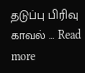தடுப்பு பிரிவு காவல் … Read more